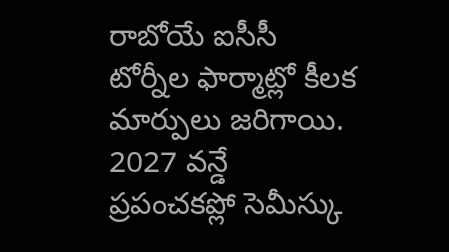రాబోయే ఐసీసీ టోర్నీల ఫార్మాట్లో కీలక మార్పులు జరిగాయి. 2027 వన్డే ప్రపంచకప్లో సెమీస్కు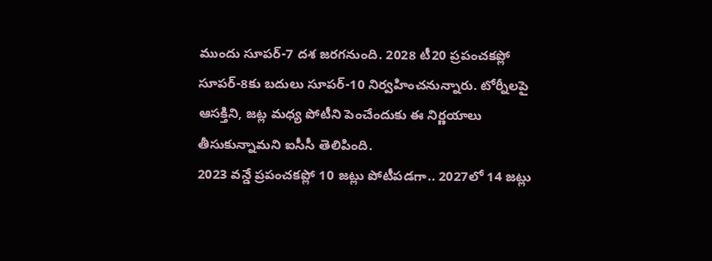ముందు సూపర్-7 దశ జరగనుంది. 2028 టీ20 ప్రపంచకప్లో సూపర్-8కు బదులు సూపర్-10 నిర్వహించనున్నారు. టోర్నీలపై ఆసక్తిని, జట్ల మధ్య పోటీని పెంచేందుకు ఈ నిర్ణయాలు తీసుకున్నామని ఐసీసీ తెలిపింది.
2023 వన్డే ప్రపంచకప్లో 10 జట్లు పోటీపడగా.. 2027లో 14 జట్లు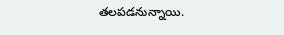తలపడనున్నాయి.